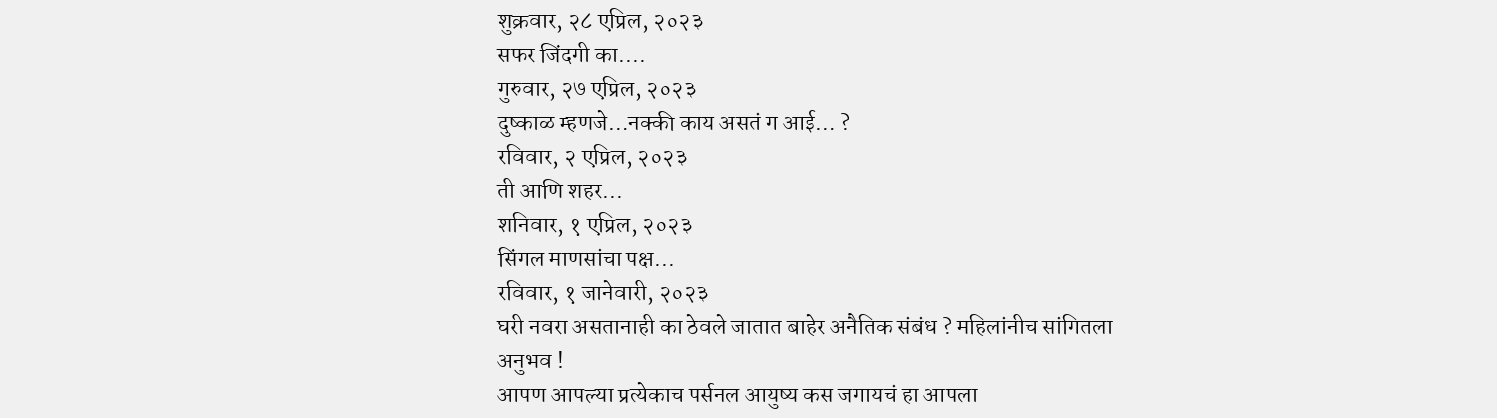शुक्रवार, २८ एप्रिल, २०२३
सफर जिंदगी का....
गुरुवार, २७ एप्रिल, २०२३
दुष्काळ म्हणजे…नक्की काय असतं ग आई… ?
रविवार, २ एप्रिल, २०२३
ती आणि शहर...
शनिवार, १ एप्रिल, २०२३
सिंगल माणसांचा पक्ष...
रविवार, १ जानेवारी, २०२३
घरी नवरा असतानाही का ठेवले जातात बाहेर अनैतिक संबंध ? महिलांनीच सांगितला अनुभव !
आपण आपल्या प्रत्येकाच पर्सनल आयुष्य कस जगायचं हा आपला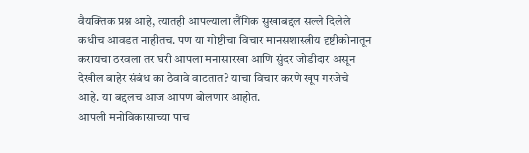वैयक्तिक प्रश्न आहे, त्यातही आपल्याला लैंगिक सुखाबद्दल सल्ले दिलेले कधीच आवडत नाहीतच. पण या गोष्टीचा विचार मानसशास्त्रीय दृष्टीकोनातून करायचा ठरवला तर घरी आपला मनासारखा आणि सुंदर जोडीदार असून देखील बाहेर संबंध का ठेवावे वाटतात? याचा विचार करणे खूप गरजेचे आहे. या बद्दलच आज आपण बोलणार आहोत.
आपली मनोविकासाच्या पाच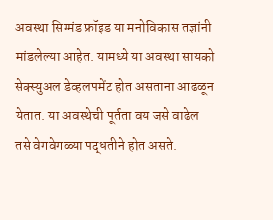अवस्था सिग्मंड फ्रॉइड या मनोविकास तज्ञांनी मांडलेल्या आहेत. यामध्ये या अवस्था सायको सेक्स्युअल डेव्हलपमेंट होत असताना आढळून येतात. या अवस्थेची पूर्तता वय जसे वाढेल तसे वेगवेगळ्या पद्धतीने होत असते.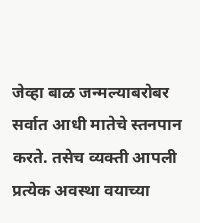जेव्हा बाळ जन्मल्याबरोबर सर्वात आधी मातेचे स्तनपान करते. तसेच व्यक्ती आपली प्रत्येक अवस्था वयाच्या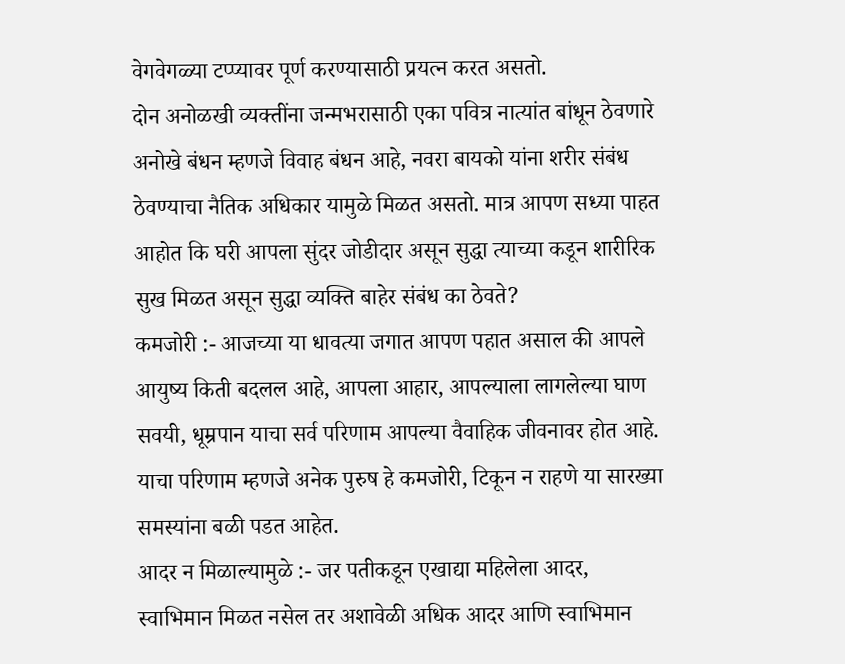वेगवेगळ्या टप्प्यावर पूर्ण करण्यासाठी प्रयत्न करत असतो.
दोन अनोळखी व्यक्तींना जन्मभरासाठी एका पवित्र नात्यांत बांधून ठेवणारे अनोखे बंधन म्हणजे विवाह बंधन आहे, नवरा बायको यांना शरीर संबंध ठेवण्याचा नैतिक अधिकार यामुळे मिळत असतो. मात्र आपण सध्या पाहत आहोत कि घरी आपला सुंदर जोडीदार असून सुद्धा त्याच्या कडून शारीरिक सुख मिळत असून सुद्धा व्यक्ति बाहेर संबंध का ठेवते?
कमजोरी :- आजच्या या धावत्या जगात आपण पहात असाल की आपले आयुष्य किती बदलल आहे, आपला आहार, आपल्याला लागलेल्या घाण सवयी, धूम्रपान याचा सर्व परिणाम आपल्या वैवाहिक जीवनावर होत आहे. याचा परिणाम म्हणजे अनेक पुरुष हे कमजोरी, टिकून न राहणे या सारख्या समस्यांना बळी पडत आहेत.
आदर न मिळाल्यामुळे :- जर पतीकडून एखाद्या महिलेला आदर, स्वाभिमान मिळत नसेल तर अशावेळी अधिक आदर आणि स्वाभिमान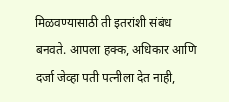मिळवण्यासाठी ती इतरांशी संबंध बनवते. आपला हक्क, अधिकार आणि दर्जा जेव्हा पती पत्नीला देत नाही,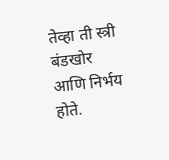तेव्हा ती स्त्री बंडखोर आणि निर्भय होते.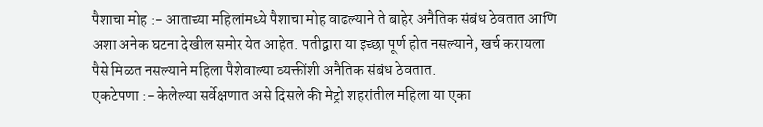पैशाचा मोह :- आताच्या महिलांमध्ये पैशाचा मोह वाढल्याने ते बाहेर अनैतिक संबंध ठेवतात आणि अशा अनेक घटना देखील समोर येत आहेत. पतीद्वारा या इच्छा पूर्ण होत नसल्याने, खर्च करायला पैसे मिळत नसल्याने महिला पैशेवाल्या व्यक्तींशी अनैतिक संबंध ठेवतात.
एकटेपणा :- केलेल्या सर्वेक्षणात असे दिसले की मेट्रो शहरांतील महिला या एका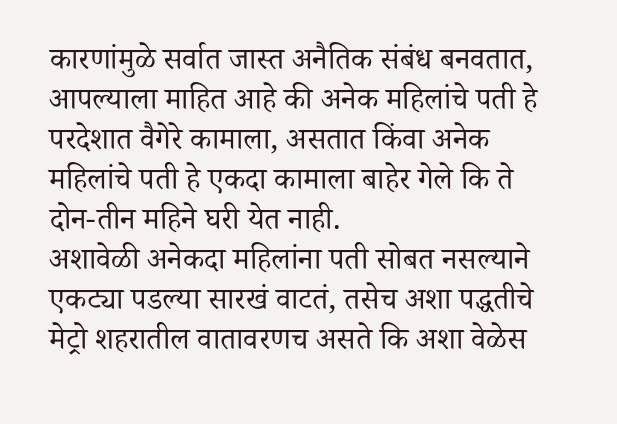कारणांमुळे सर्वात जास्त अनैतिक संबंध बनवतात, आपल्याला माहित आहे की अनेक महिलांचे पती हे परदेशात वैगेरे कामाला, असतात किंवा अनेक महिलांचे पती हे एकदा कामाला बाहेर गेले कि ते दोन-तीन महिने घरी येत नाही.
अशावेळी अनेकदा महिलांना पती सोबत नसल्याने एकट्या पडल्या सारखं वाटतं, तसेच अशा पद्धतीचे मेट्रो शहरातील वातावरणच असते कि अशा वेळेस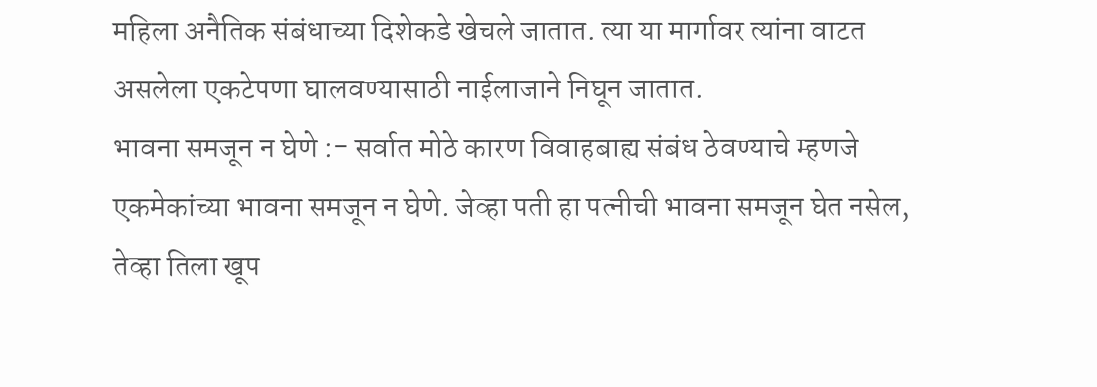महिला अनैतिक संबंधाच्या दिशेकडे खेचले जातात. त्या या मार्गावर त्यांना वाटत असलेला एकटेपणा घालवण्यासाठी नाईलाजाने निघून जातात.
भावना समजून न घेणे :- सर्वात मोठे कारण विवाहबाह्य संबंध ठेवण्याचे म्हणजे एकमेकांच्या भावना समजून न घेणे. जेव्हा पती हा पत्नीची भावना समजून घेत नसेल, तेव्हा तिला खूप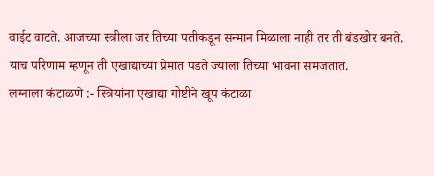वाईट वाटते. आजच्या स्त्रीला जर तिच्या पतीकडून सन्मान मिळाला नाही तर ती बंडखोर बनते. याच परिणाम म्हणून ती एखाद्याच्या प्रेमात पडते ज्याला तिच्या भावना समजतात.
लग्नाला कंटाळणे :- स्त्रियांना एखाद्या गोष्टीने खूप कंटाळा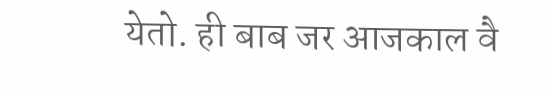येतो. ही बाब जर आजकाल वै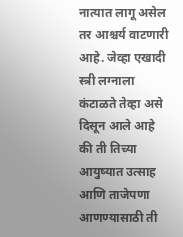नात्यात लागू असेल तर आश्चर्य वाटणारी आहे. जेव्हा एखादी स्त्री लग्नाला कंटाळते तेव्हा असे दिसून आले आहे की ती तिच्या आयुष्यात उत्साह आणि ताजेपणा आणण्यासाठी ती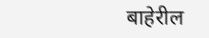बाहेरील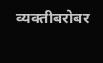व्यक्तीबरोबर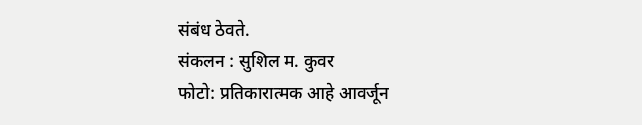संबंध ठेवते.
संकलन : सुशिल म. कुवर
फोटो: प्रतिकारात्मक आहे आवर्जून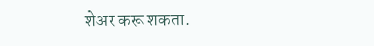शेअर करू शकता.